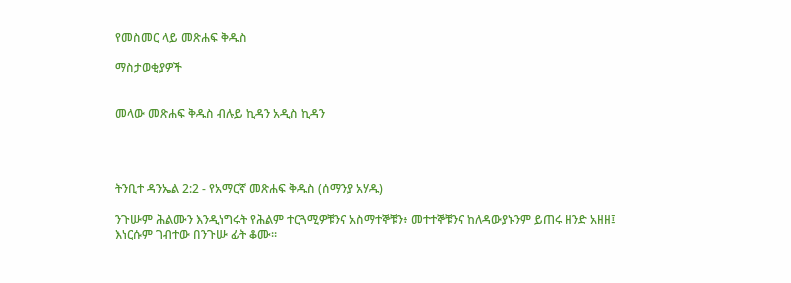የመስመር ላይ መጽሐፍ ቅዱስ

ማስታወቂያዎች


መላው መጽሐፍ ቅዱስ ብሉይ ኪዳን አዲስ ኪዳን




ትንቢተ ዳንኤል 2:2 - የአማርኛ መጽሐፍ ቅዱስ (ሰማንያ አሃዱ)

ንጉሡም ሕልሙን እንዲነግሩት የሕልም ተርጓሚዎቹንና አስማተኞቹን፥ መተተኞቹንና ከለዳውያኑንም ይጠሩ ዘንድ አዘዘ፤ እነርሱም ገብተው በንጉሡ ፊት ቆሙ።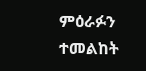ምዕራፉን ተመልከት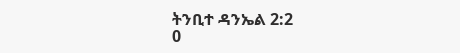ትንቢተ ዳንኤል 2:2
0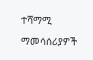ተሻማሚ ማመሳሰሪያዎች